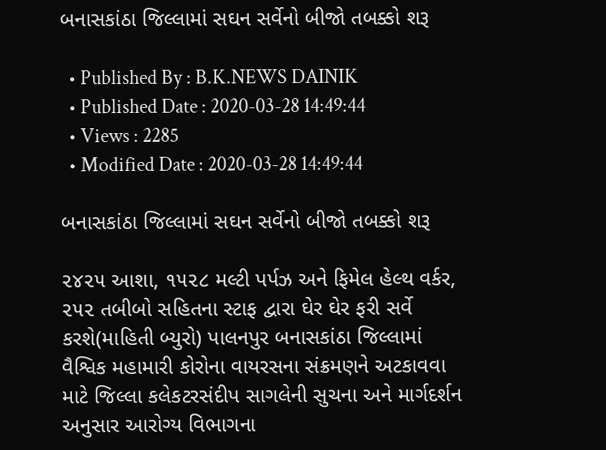બનાસકાંઠા જિલ્લામાં સઘન સર્વેનો બીજો તબક્કો શરૂ

  • Published By : B.K.NEWS DAINIK
  • Published Date : 2020-03-28 14:49:44
  • Views : 2285
  • Modified Date : 2020-03-28 14:49:44

બનાસકાંઠા જિલ્લામાં સઘન સર્વેનો બીજો તબક્કો શરૂ

૨૪૨૫ આશા, ૧૫૨૮ મલ્ટી પર્પઝ અને ફિમેલ હેલ્થ વર્કર, ૨૫૨ તબીબો સહિતના સ્ટાફ દ્વારા ઘેર ઘેર ફરી સર્વે કરશે(માહિતી બ્યુરો) પાલનપુર બનાસકાંઠા જિલ્લામાં વૈશ્વિક મહામારી કોરોના વાયરસના સંક્રમણને અટકાવવા માટે જિલ્લા કલેકટરસંદીપ સાગલેની સુચના અને માર્ગદર્શન અનુસાર આરોગ્ય વિભાગના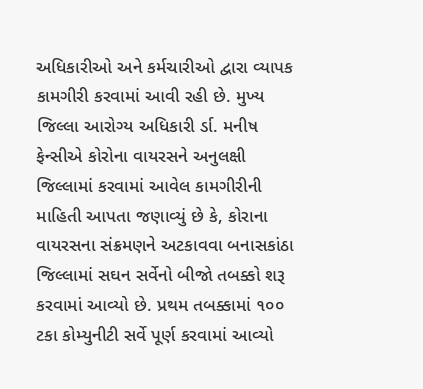અધિકારીઓ અને કર્મચારીઓ દ્વારા વ્યાપક કામગીરી કરવામાં આવી રહી છે. મુખ્ય જિલ્લા આરોગ્ય અધિકારી ર્ડા. મનીષ ફેન્સીએ કોરોના વાયરસને અનુલક્ષી જિલ્લામાં કરવામાં આવેલ કામગીરીની માહિતી આપતા જણાવ્યું છે કે, કોરાના વાયરસના સંક્રમણને અટકાવવા બનાસકાંઠા જિલ્લામાં સઘન સર્વેનો બીજો તબક્કો શરૂ કરવામાં આવ્યો છે. પ્રથમ તબક્કામાં ૧૦૦ ટકા કોમ્યુનીટી સર્વે પૂર્ણ કરવામાં આવ્યો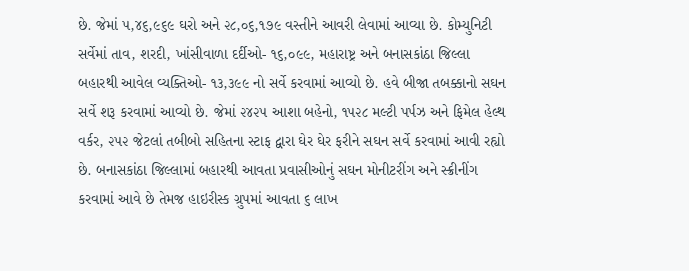છે. જેમાં ૫,૪૬,૯૬૯ ઘરો અને ૨૮,૦૬,૧૭૯ વસ્તીને આવરી લેવામાં આવ્યા છે. કોમ્યુનિટી સર્વેમાં તાવ, શરદી, ખાંસીવાળા દર્દીઓ- ૧૬,૦૯૯, મહારાષ્ટ્ર અને બનાસકાંઠા જિલ્લા બહારથી આવેલ વ્યક્તિઓ- ૧૩,૩૯૯ નો સર્વે કરવામાં આવ્યો છે. હવે બીજા તબક્કાનો સઘન સર્વે શરૂ કરવામાં આવ્યો છે. જેમાં ૨૪૨૫ આશા બહેનો, ૧૫૨૮ મલ્ટી પર્પઝ અને ફિમેલ હેલ્થ વર્કર, ૨૫૨ જેટલાં તબીબો સહિતના સ્ટાફ દ્વારા ઘેર ઘેર ફરીને સઘન સર્વે કરવામાં આવી રહ્યો છે. બનાસકાંઠા જિલ્લામાં બહારથી આવતા પ્રવાસીઓનું સઘન મોનીટરીંગ અને સ્ક્રીનીંગ કરવામાં આવે છે તેમજ હાઇરીસ્ક ગ્રુપમાં આવતા ૬ લાખ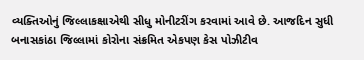વ્યક્તિઓનું જિલ્લાકક્ષાએથી સીધુ મોનીટરીંગ કરવામાં આવે છે. આજદિન સુધી બનાસકાંઠા જિલ્લામાં કોરોના સંક્રમિત એકપણ કેસ પોઝીટીવ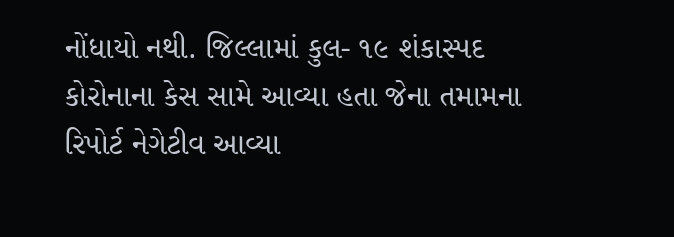નોંધાયો નથી. જિલ્લામાં કુલ- ૧૯ શંકાસ્પદ કોરોનાના કેસ સામે આવ્યા હતા જેના તમામના રિપોર્ટ નેગેટીવ આવ્યા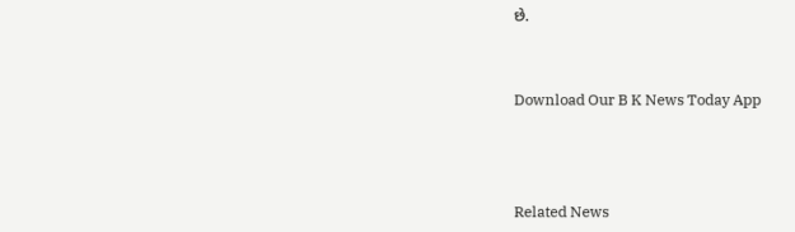છે.


Download Our B K News Today App



Related News